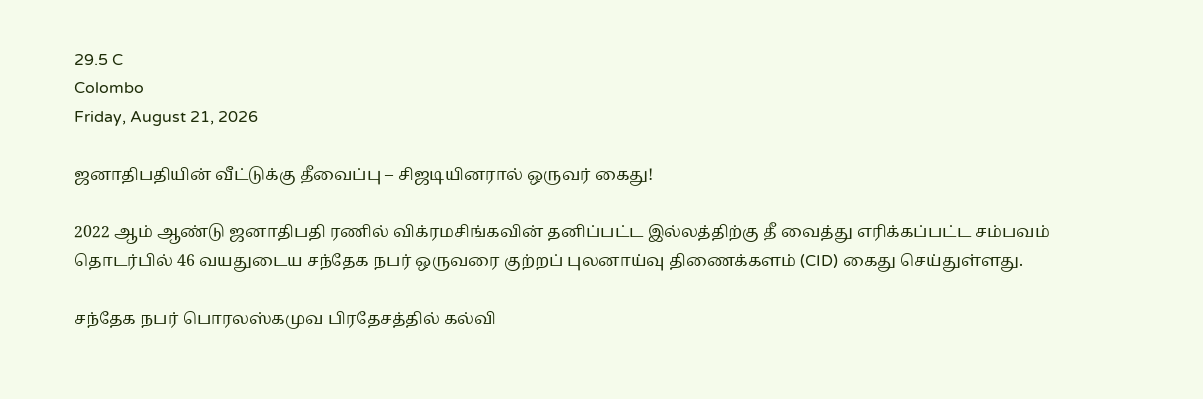29.5 C
Colombo
Friday, August 21, 2026

ஜனாதிபதியின் வீட்டுக்கு தீவைப்பு – சிஜடியினரால் ஒருவர் கைது!

2022 ஆம் ஆண்டு ஜனாதிபதி ரணில் விக்ரமசிங்கவின் தனிப்பட்ட இல்லத்திற்கு தீ வைத்து எரிக்கப்பட்ட சம்பவம் தொடர்பில் 46 வயதுடைய சந்தேக நபர் ஒருவரை குற்றப் புலனாய்வு திணைக்களம் (CID) கைது செய்துள்ளது.

சந்தேக நபர் பொரலஸ்கமுவ பிரதேசத்தில் கல்வி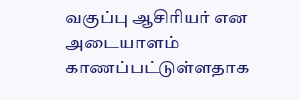வகுப்பு ஆசிரியர் என அடையாளம் காணப்பட்டுள்ளதாக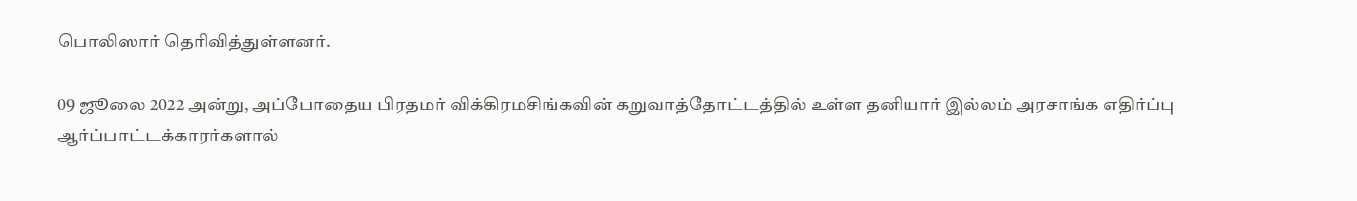பொலிஸார் தெரிவித்துள்ளனர்.

09 ஜூலை 2022 அன்று, அப்போதைய பிரதமர் விக்கிரமசிங்கவின் கறுவாத்தோட்டத்தில் உள்ள தனியார் இல்லம் அரசாங்க எதிர்ப்பு ஆர்ப்பாட்டக்காரர்களால்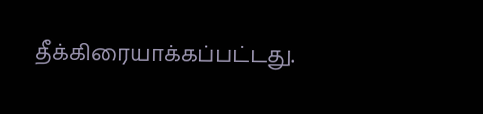தீக்கிரையாக்கப்பட்டது.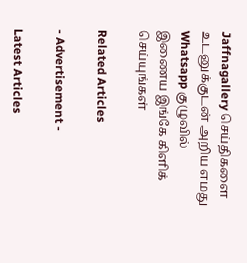Jaffnagallery செய்திகளை உடனுக்குடன் அறிய எமது Whatsapp குழுவில் இணைய இங்கே கிளிக் செய்யுங்கள்

Related Articles

- Advertisement -

Latest Articles